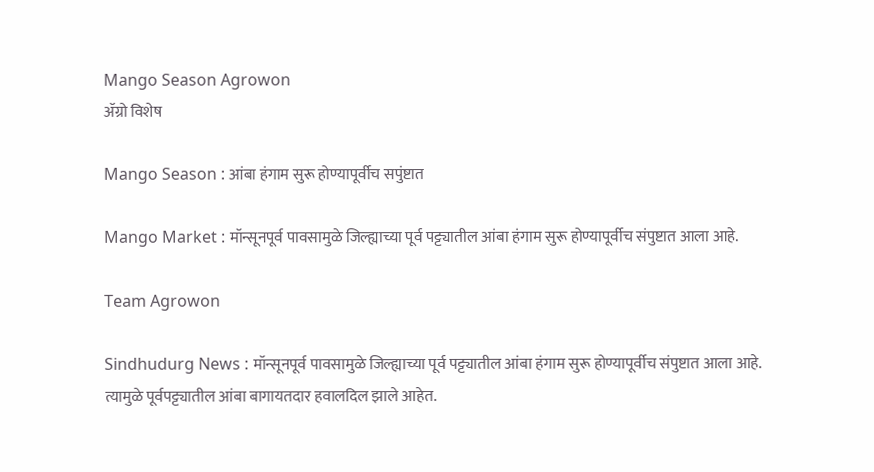Mango Season Agrowon
ॲग्रो विशेष

Mango Season : आंबा हंगाम सुरू होण्यापूर्वीच सपुंष्टात

Mango Market : मॉन्सूनपूर्व पावसामुळे जिल्ह्याच्या पूर्व पट्ट्यातील आंबा हंगाम सुरू होण्यापूर्वीच संपुष्टात आला आहे.

Team Agrowon

Sindhudurg News : मॉन्सूनपूर्व पावसामुळे जिल्ह्याच्या पूर्व पट्ट्यातील आंबा हंगाम सुरू होण्यापूर्वीच संपुष्टात आला आहे. त्यामुळे पूर्वपट्ट्यातील आंबा बागायतदार हवालदिल झाले आहेत.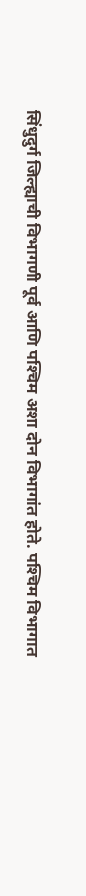सिंधुदुर्ग जिल्ह्याची विभागणी पूर्व आणि पश्‍चिम अशा दोन विभागांत होते. पश्‍चिम विभागात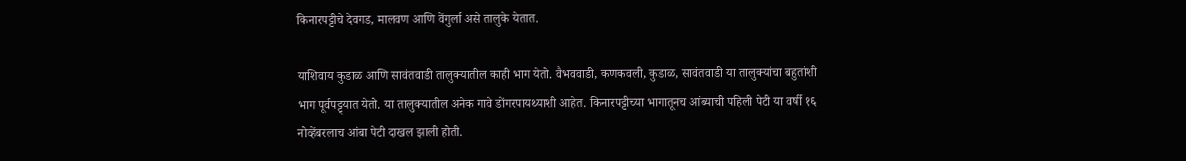किनारपट्टीचे देवगड, मालवण आणि वेंगुर्ला असे तालुके येतात.

याशिवाय कुडाळ आणि सावंतवाडी तालुक्यातील काही भाग येतो. वैभववाडी, कणकवली, कुडाळ, सावंतवाडी या तालुक्यांचा बहुतांशी भाग पूर्वपट्ट्यात येतो. या तालुक्यातील अनेक गावे डोंगरपायथ्याशी आहेत. किनारपट्टीच्या भागातूनच आंब्याची पहिली पेटी या वर्षी १६ नोव्हेंबरलाच आंबा पेटी दाखल झाली होती.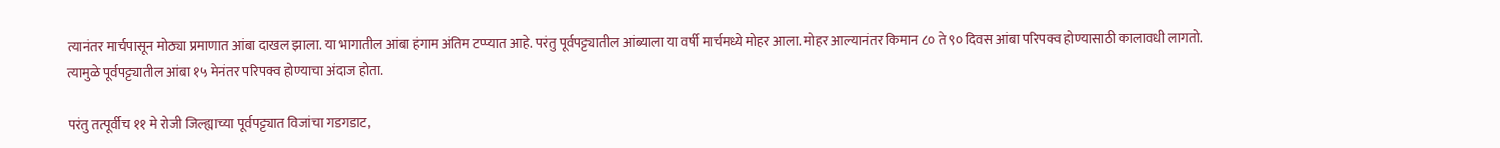त्यानंतर मार्चपासून मोठ्या प्रमाणात आंबा दाखल झाला. या भागातील आंबा हंगाम अंतिम टप्प्यात आहे. परंतु पूर्वपट्ट्यातील आंब्याला या वर्षी मार्चमध्ये मोहर आला. मोहर आल्यानंतर किमान ८० ते ९० दिवस आंबा परिपक्व होण्यासाठी कालावधी लागतो. त्यामुळे पूर्वपट्ट्यातील आंबा १५ मेनंतर परिपक्व होण्याचा अंदाज होता.

परंतु तत्पूर्वीच ११ मे रोजी जिल्ह्याच्या पूर्वपट्ट्यात विजांचा गडगडाट,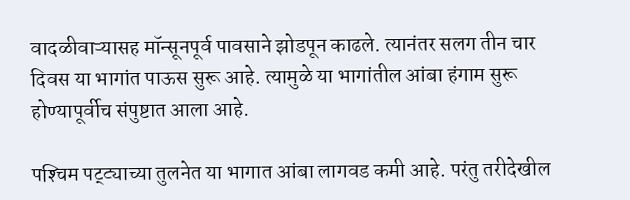वादळीवाऱ्यासह मॉन्सूनपूर्व पावसाने झोडपून काढले. त्यानंतर सलग तीन चार दिवस या भागांत पाऊस सुरू आहे. त्यामुळे या भागांतील आंबा हंगाम सुरू होण्यापूर्वीच संपुष्टात आला आहे.

पश्‍चिम पट्ट्याच्या तुलनेत या भागात आंबा लागवड कमी आहे. परंतु तरीदेखील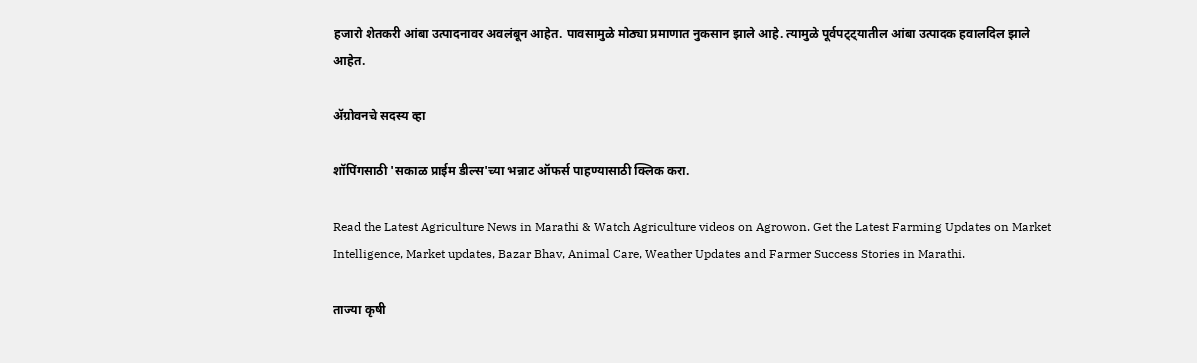हजारो शेतकरी आंबा उत्पादनावर अवलंबून आहेत. पावसामुळे मोठ्या प्रमाणात नुकसान झाले आहे. त्यामुळे पूर्वपट्ट्यातील आंबा उत्पादक हवालदिल झाले आहेत.

ॲग्रोवनचे सदस्य व्हा

शॉपिंगसाठी 'सकाळ प्राईम डील्स'च्या भन्नाट ऑफर्स पाहण्यासाठी क्लिक करा.

Read the Latest Agriculture News in Marathi & Watch Agriculture videos on Agrowon. Get the Latest Farming Updates on Market Intelligence, Market updates, Bazar Bhav, Animal Care, Weather Updates and Farmer Success Stories in Marathi.

ताज्या कृषी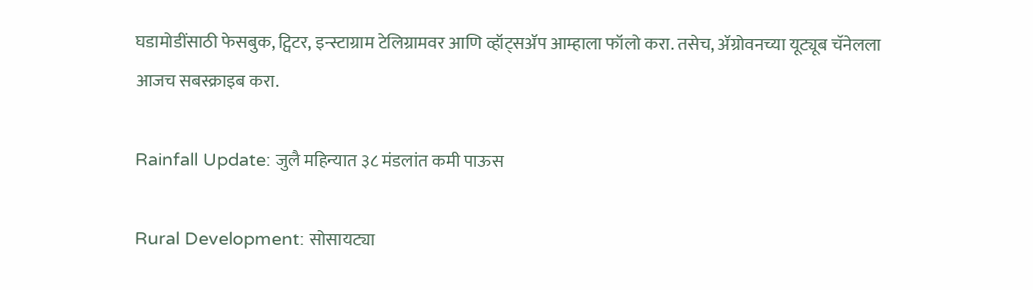घडामोडींसाठी फेसबुक, ट्विटर, इन्स्टाग्राम टेलिग्रामवर आणि व्हॉट्सॲप आम्हाला फॉलो करा. तसेच, ॲग्रोवनच्या यूट्यूब चॅनेलला आजच सबस्क्राइब करा.

Rainfall Update: जुलै महिन्यात ३८ मंडलांत कमी पाऊस

Rural Development: सोसायट्या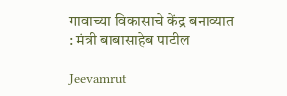गावाच्या विकासाचे केंद्र बनाव्यात : मंत्री बाबासाहेब पाटील

Jeevamrut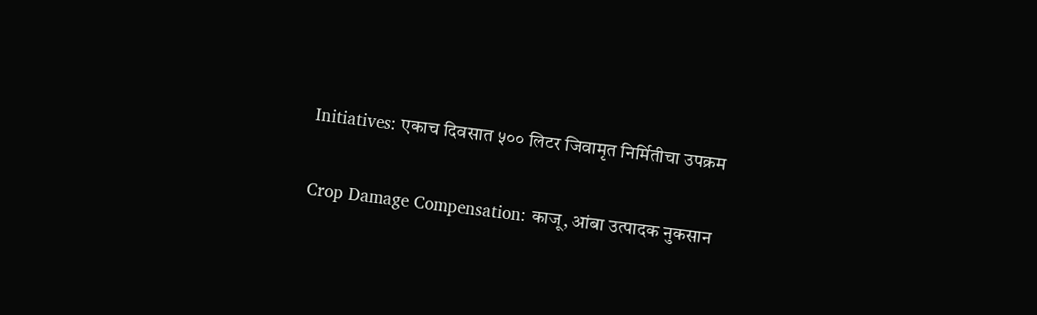Initiatives: एकाच दिवसात ५०० लिटर जिवामृत निर्मितीचा उपक्रम

Crop Damage Compensation: काजू, आंबा उत्पादक नुकसान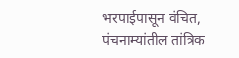भरपाईपासून वंचित, पंचनाम्यांतील तांत्रिक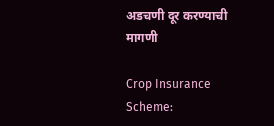अडचणी दूर करण्याची मागणी

Crop Insurance Scheme: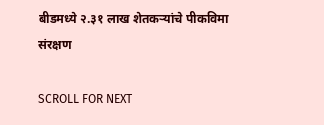बीडमध्ये २.३१ लाख शेतकऱ्यांचे पीकविमा संरक्षण

SCROLL FOR NEXT